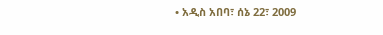• አዲስ አበባ፣ ሰኔ 22፣ 2009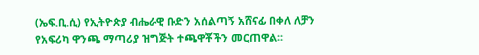(ኤፍ.ቢ.ሲ) የኢትዮጵያ ብሔራዊ ቡድን አሰልጣኝ አሸናፊ በቀለ ለቻን የአፍሪካ ዋንጫ ማጣሪያ ዝግጅት ተጫዋቾችን መርጠዋል፡፡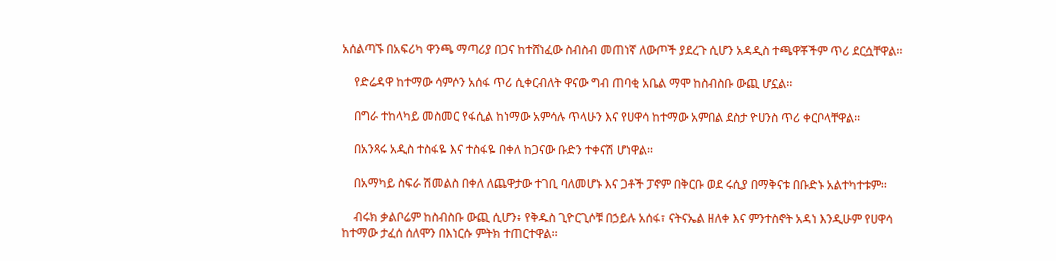አሰልጣኙ በአፍሪካ ዋንጫ ማጣሪያ በጋና ከተሸነፈው ስብስብ መጠነኛ ለውጦች ያደረጉ ሲሆን አዳዲስ ተጫዋቾችም ጥሪ ደርሷቸዋል፡፡

    የድሬዳዋ ከተማው ሳምሶን አሰፋ ጥሪ ሲቀርብለት ዋናው ግብ ጠባቂ አቤል ማሞ ከስብስቡ ውጪ ሆኗል፡፡

    በግራ ተከላካይ መስመር የፋሲል ከነማው አምሳሉ ጥላሁን እና የሀዋሳ ከተማው አምበል ደስታ ዮሀንስ ጥሪ ቀርቦላቸዋል፡፡

    በአንጻሩ አዲስ ተስፋዬ እና ተስፋዬ በቀለ ከጋናው ቡድን ተቀናሽ ሆነዋል፡፡

    በአማካይ ስፍራ ሽመልስ በቀለ ለጨዋታው ተገቢ ባለመሆኑ እና ጋቶች ፓኖም በቅርቡ ወደ ሩሲያ በማቅናቱ በቡድኑ አልተካተቱም፡፡

    ብሩክ ቃልቦሬም ከስብስቡ ውጪ ሲሆን፥ የቅዱስ ጊዮርጊሶቹ በኃይሉ አሰፋ፣ ናትናኤል ዘለቀ እና ምንተስኖት አዳነ እንዲሁም የሀዋሳ ከተማው ታፈሰ ሰለሞን በእነርሱ ምትክ ተጠርተዋል፡፡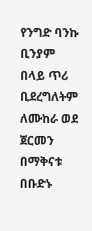የንግድ ባንኩ ቢንያም በላይ ጥሪ ቢደረግለትም ለሙከራ ወደ ጀርመን በማቅናቱ በቡድኑ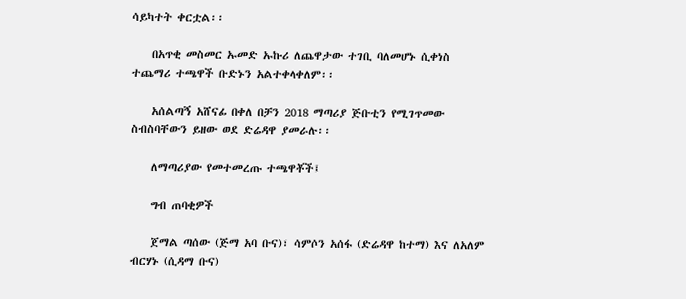ሳይካተት ቀርቷል፡፡

    በአጥቂ መስመር ኡመድ ኡኩሪ ለጨዋታው ተገቢ ባለመሆኑ ሲቀነስ ተጨማሪ ተጫዋች ቡድኑን አልተቀላቀለም፡፡

    አሰልጣኝ አሸናፊ በቀለ በቻን 2018 ማጣሪያ ጅቡቲን የሚገጥመው ስብስባቸውን ይዘው ወደ ድሬዳዋ ያመራሉ፡፡

    ለማጣሪያው የመተመረጡ ተጫዋቾች፤

    ግብ ጠባቂዎች

    ጀማል ጣሰው (ጅማ አባ ቡና)፣ ሳምሶን አሰፋ (ድሬዳዋ ከተማ) እና ለአለም ብርሃኑ (ሲዳማ ቡና)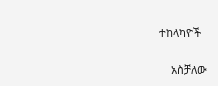ተከላካዮች

    አስቻለው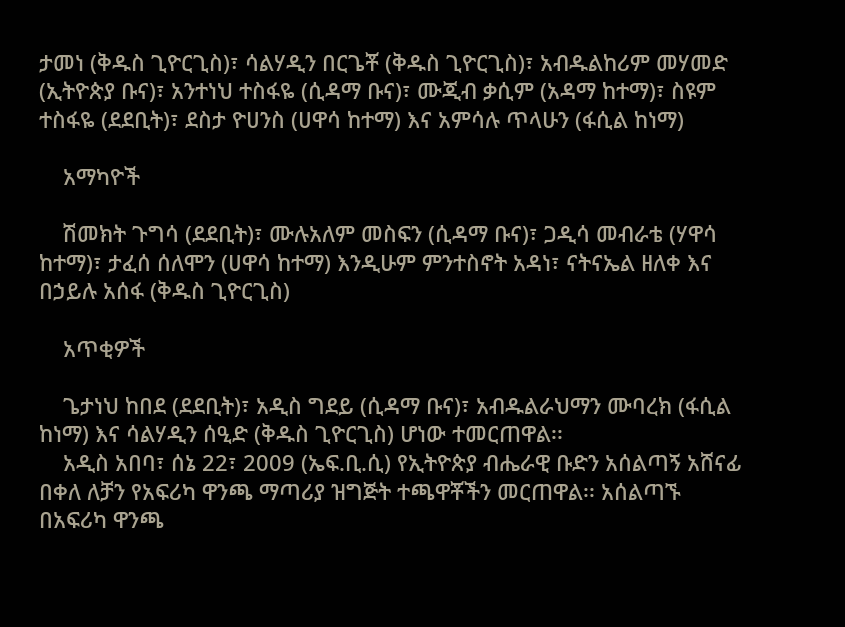ታመነ (ቅዱስ ጊዮርጊስ)፣ ሳልሃዲን በርጌቾ (ቅዱስ ጊዮርጊስ)፣ አብዱልከሪም መሃመድ (ኢትዮጵያ ቡና)፣ አንተነህ ተስፋዬ (ሲዳማ ቡና)፣ ሙጂብ ቃሲም (አዳማ ከተማ)፣ ስዩም ተስፋዬ (ደደቢት)፣ ደስታ ዮሀንስ (ሀዋሳ ከተማ) እና አምሳሉ ጥላሁን (ፋሲል ከነማ)

    አማካዮች

    ሽመክት ጉግሳ (ደደቢት)፣ ሙሉአለም መስፍን (ሲዳማ ቡና)፣ ጋዲሳ መብራቴ (ሃዋሳ ከተማ)፣ ታፈሰ ሰለሞን (ሀዋሳ ከተማ) እንዲሁም ምንተስኖት አዳነ፣ ናትናኤል ዘለቀ እና በኃይሉ አሰፋ (ቅዱስ ጊዮርጊስ)

    አጥቂዎች

    ጌታነህ ከበደ (ደደቢት)፣ አዲስ ግደይ (ሲዳማ ቡና)፣ አብዱልራህማን ሙባረክ (ፋሲል ከነማ) እና ሳልሃዲን ሰዒድ (ቅዱስ ጊዮርጊስ) ሆነው ተመርጠዋል፡፡
    አዲስ አበባ፣ ሰኔ 22፣ 2009 (ኤፍ.ቢ.ሲ) የኢትዮጵያ ብሔራዊ ቡድን አሰልጣኝ አሸናፊ በቀለ ለቻን የአፍሪካ ዋንጫ ማጣሪያ ዝግጅት ተጫዋቾችን መርጠዋል፡፡ አሰልጣኙ በአፍሪካ ዋንጫ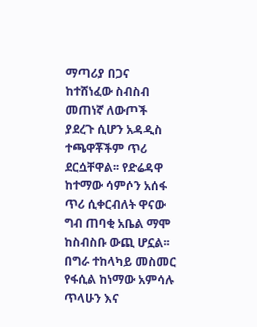ማጣሪያ በጋና ከተሸነፈው ስብስብ መጠነኛ ለውጦች ያደረጉ ሲሆን አዳዲስ ተጫዋቾችም ጥሪ ደርሷቸዋል፡፡ የድሬዳዋ ከተማው ሳምሶን አሰፋ ጥሪ ሲቀርብለት ዋናው ግብ ጠባቂ አቤል ማሞ ከስብስቡ ውጪ ሆኗል፡፡ በግራ ተከላካይ መስመር የፋሲል ከነማው አምሳሉ ጥላሁን እና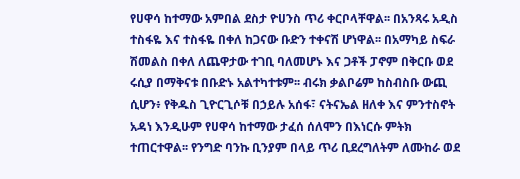የሀዋሳ ከተማው አምበል ደስታ ዮሀንስ ጥሪ ቀርቦላቸዋል፡፡ በአንጻሩ አዲስ ተስፋዬ እና ተስፋዬ በቀለ ከጋናው ቡድን ተቀናሽ ሆነዋል፡፡ በአማካይ ስፍራ ሽመልስ በቀለ ለጨዋታው ተገቢ ባለመሆኑ እና ጋቶች ፓኖም በቅርቡ ወደ ሩሲያ በማቅናቱ በቡድኑ አልተካተቱም፡፡ ብሩክ ቃልቦሬም ከስብስቡ ውጪ ሲሆን፥ የቅዱስ ጊዮርጊሶቹ በኃይሉ አሰፋ፣ ናትናኤል ዘለቀ እና ምንተስኖት አዳነ እንዲሁም የሀዋሳ ከተማው ታፈሰ ሰለሞን በእነርሱ ምትክ ተጠርተዋል፡፡ የንግድ ባንኩ ቢንያም በላይ ጥሪ ቢደረግለትም ለሙከራ ወደ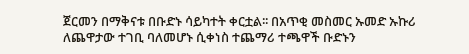ጀርመን በማቅናቱ በቡድኑ ሳይካተት ቀርቷል፡፡ በአጥቂ መስመር ኡመድ ኡኩሪ ለጨዋታው ተገቢ ባለመሆኑ ሲቀነስ ተጨማሪ ተጫዋች ቡድኑን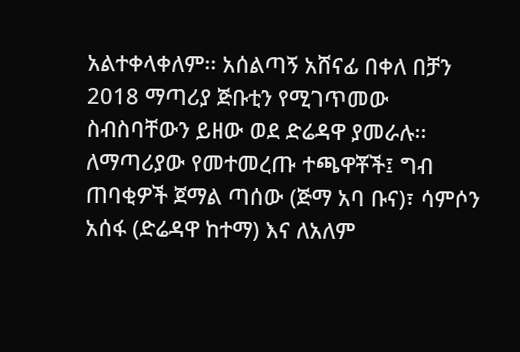አልተቀላቀለም፡፡ አሰልጣኝ አሸናፊ በቀለ በቻን 2018 ማጣሪያ ጅቡቲን የሚገጥመው ስብስባቸውን ይዘው ወደ ድሬዳዋ ያመራሉ፡፡ ለማጣሪያው የመተመረጡ ተጫዋቾች፤ ግብ ጠባቂዎች ጀማል ጣሰው (ጅማ አባ ቡና)፣ ሳምሶን አሰፋ (ድሬዳዋ ከተማ) እና ለአለም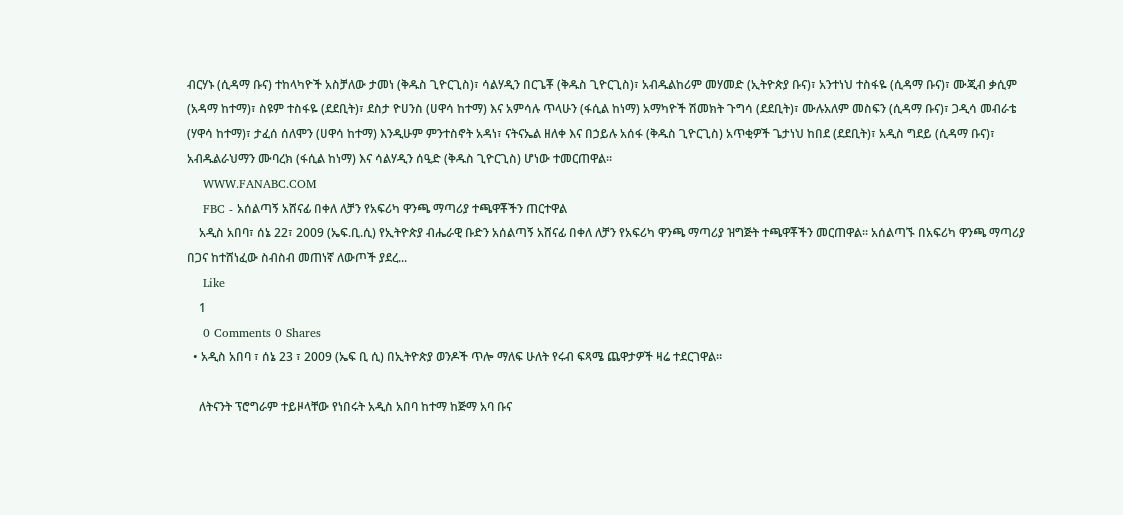ብርሃኑ (ሲዳማ ቡና) ተከላካዮች አስቻለው ታመነ (ቅዱስ ጊዮርጊስ)፣ ሳልሃዲን በርጌቾ (ቅዱስ ጊዮርጊስ)፣ አብዱልከሪም መሃመድ (ኢትዮጵያ ቡና)፣ አንተነህ ተስፋዬ (ሲዳማ ቡና)፣ ሙጂብ ቃሲም (አዳማ ከተማ)፣ ስዩም ተስፋዬ (ደደቢት)፣ ደስታ ዮሀንስ (ሀዋሳ ከተማ) እና አምሳሉ ጥላሁን (ፋሲል ከነማ) አማካዮች ሽመክት ጉግሳ (ደደቢት)፣ ሙሉአለም መስፍን (ሲዳማ ቡና)፣ ጋዲሳ መብራቴ (ሃዋሳ ከተማ)፣ ታፈሰ ሰለሞን (ሀዋሳ ከተማ) እንዲሁም ምንተስኖት አዳነ፣ ናትናኤል ዘለቀ እና በኃይሉ አሰፋ (ቅዱስ ጊዮርጊስ) አጥቂዎች ጌታነህ ከበደ (ደደቢት)፣ አዲስ ግደይ (ሲዳማ ቡና)፣ አብዱልራህማን ሙባረክ (ፋሲል ከነማ) እና ሳልሃዲን ሰዒድ (ቅዱስ ጊዮርጊስ) ሆነው ተመርጠዋል፡፡
    WWW.FANABC.COM
    FBC - አሰልጣኝ አሸናፊ በቀለ ለቻን የአፍሪካ ዋንጫ ማጣሪያ ተጫዋቾችን ጠርተዋል
    አዲስ አበባ፣ ሰኔ 22፣ 2009 (ኤፍ.ቢ.ሲ) የኢትዮጵያ ብሔራዊ ቡድን አሰልጣኝ አሸናፊ በቀለ ለቻን የአፍሪካ ዋንጫ ማጣሪያ ዝግጅት ተጫዋቾችን መርጠዋል፡፡ አሰልጣኙ በአፍሪካ ዋንጫ ማጣሪያ በጋና ከተሸነፈው ስብስብ መጠነኛ ለውጦች ያደረ...
    Like
    1
    0 Comments 0 Shares
  • አዲስ አበባ ፣ ሰኔ 23 ፣ 2009 (ኤፍ ቢ ሲ) በኢትዮጵያ ወንዶች ጥሎ ማለፍ ሁለት የሩብ ፍጻሜ ጨዋታዎች ዛሬ ተደርገዋል።

    ለትናንት ፕሮግራም ተይዞላቸው የነበሩት አዲስ አበባ ከተማ ከጅማ አባ ቡና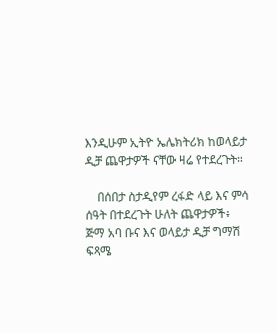እንዲሁም ኢትዮ ኤሌክትሪክ ከወላይታ ዲቻ ጨዋታዎች ናቸው ዛሬ የተደረጉት።

    በሰበታ ስታዲየም ረፋድ ላይ እና ምሳ ሰዓት በተደረጉት ሁለት ጨዋታዎች፥ ጅማ አባ ቡና እና ወላይታ ዲቻ ግማሽ ፍጻሜ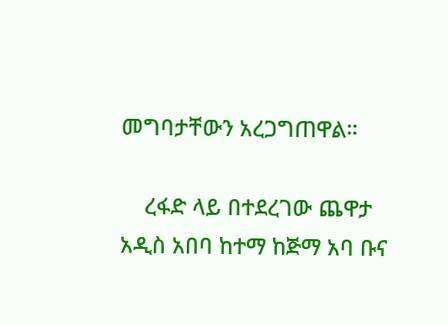መግባታቸውን አረጋግጠዋል።

    ረፋድ ላይ በተደረገው ጨዋታ አዲስ አበባ ከተማ ከጅማ አባ ቡና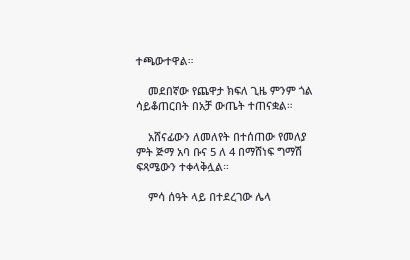ተጫውተዋል።

    መደበኛው የጨዋታ ክፍለ ጊዜ ምንም ጎል ሳይቆጠርበት በአቻ ውጤት ተጠናቋል።

    አሸናፊውን ለመለየት በተሰጠው የመለያ ምት ጅማ አባ ቡና 5 ለ 4 በማሸነፍ ግማሽ ፍጻሜውን ተቀላቅሏል።

    ምሳ ሰዓት ላይ በተደረገው ሌላ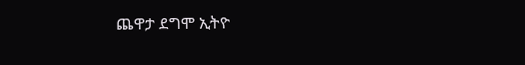ጨዋታ ደግሞ ኢትዮ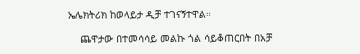ኤሌክትሪክ ከወላይታ ዲቻ ተገናኝተዋል።

    ጨዋታው በተመሳሳይ መልኩ ጎል ሳይቆጠርበት በአቻ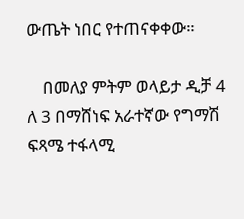ውጤት ነበር የተጠናቀቀው።

    በመለያ ምትም ወላይታ ዲቻ 4 ለ 3 በማሸነፍ አራተኛው የግማሽ ፍጻሜ ተፋላሚ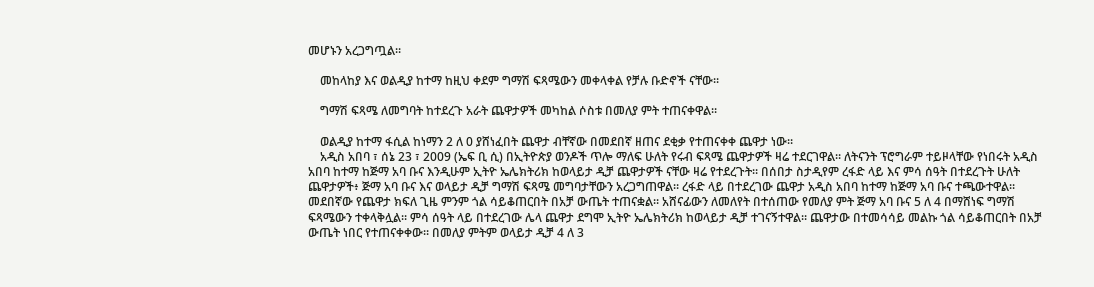መሆኑን አረጋግጧል።

    መከላከያ እና ወልዲያ ከተማ ከዚህ ቀደም ግማሽ ፍጻሜውን መቀላቀል የቻሉ ቡድኖች ናቸው።

    ግማሽ ፍጻሜ ለመግባት ከተደረጉ አራት ጨዋታዎች መካከል ሶስቱ በመለያ ምት ተጠናቀዋል።

    ወልዲያ ከተማ ፋሲል ከነማን 2 ለ 0 ያሸነፈበት ጨዋታ ብቸኛው በመደበኛ ዘጠና ደቂቃ የተጠናቀቀ ጨዋታ ነው።
    አዲስ አበባ ፣ ሰኔ 23 ፣ 2009 (ኤፍ ቢ ሲ) በኢትዮጵያ ወንዶች ጥሎ ማለፍ ሁለት የሩብ ፍጻሜ ጨዋታዎች ዛሬ ተደርገዋል። ለትናንት ፕሮግራም ተይዞላቸው የነበሩት አዲስ አበባ ከተማ ከጅማ አባ ቡና እንዲሁም ኢትዮ ኤሌክትሪክ ከወላይታ ዲቻ ጨዋታዎች ናቸው ዛሬ የተደረጉት። በሰበታ ስታዲየም ረፋድ ላይ እና ምሳ ሰዓት በተደረጉት ሁለት ጨዋታዎች፥ ጅማ አባ ቡና እና ወላይታ ዲቻ ግማሽ ፍጻሜ መግባታቸውን አረጋግጠዋል። ረፋድ ላይ በተደረገው ጨዋታ አዲስ አበባ ከተማ ከጅማ አባ ቡና ተጫውተዋል። መደበኛው የጨዋታ ክፍለ ጊዜ ምንም ጎል ሳይቆጠርበት በአቻ ውጤት ተጠናቋል። አሸናፊውን ለመለየት በተሰጠው የመለያ ምት ጅማ አባ ቡና 5 ለ 4 በማሸነፍ ግማሽ ፍጻሜውን ተቀላቅሏል። ምሳ ሰዓት ላይ በተደረገው ሌላ ጨዋታ ደግሞ ኢትዮ ኤሌክትሪክ ከወላይታ ዲቻ ተገናኝተዋል። ጨዋታው በተመሳሳይ መልኩ ጎል ሳይቆጠርበት በአቻ ውጤት ነበር የተጠናቀቀው። በመለያ ምትም ወላይታ ዲቻ 4 ለ 3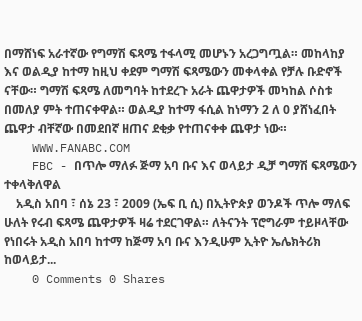በማሸነፍ አራተኛው የግማሽ ፍጻሜ ተፋላሚ መሆኑን አረጋግጧል። መከላከያ እና ወልዲያ ከተማ ከዚህ ቀደም ግማሽ ፍጻሜውን መቀላቀል የቻሉ ቡድኖች ናቸው። ግማሽ ፍጻሜ ለመግባት ከተደረጉ አራት ጨዋታዎች መካከል ሶስቱ በመለያ ምት ተጠናቀዋል። ወልዲያ ከተማ ፋሲል ከነማን 2 ለ 0 ያሸነፈበት ጨዋታ ብቸኛው በመደበኛ ዘጠና ደቂቃ የተጠናቀቀ ጨዋታ ነው።
    WWW.FANABC.COM
    FBC - በጥሎ ማለፉ ጅማ አባ ቡና እና ወላይታ ዲቻ ግማሽ ፍጻሜውን ተቀላቅለዋል
    አዲስ አበባ ፣ ሰኔ 23 ፣ 2009 (ኤፍ ቢ ሲ) በኢትዮጵያ ወንዶች ጥሎ ማለፍ ሁለት የሩብ ፍጻሜ ጨዋታዎች ዛሬ ተደርገዋል። ለትናንት ፕሮግራም ተይዞላቸው የነበሩት አዲስ አበባ ከተማ ከጅማ አባ ቡና እንዲሁም ኢትዮ ኤሌክትሪክ ከወላይታ...
    0 Comments 0 Shares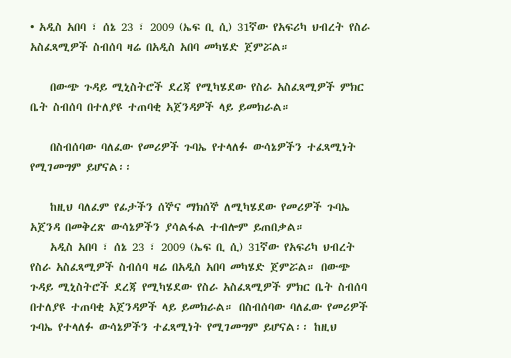• አዲስ አበባ ፣ ሰኔ 23 ፣ 2009 (ኤፍ ቢ ሲ) 31ኛው የአፍሪካ ህብረት የስራ አስፈጻሚዎች ስብሰባ ዛሬ በአዲስ አበባ መካሄድ ጀምሯል።

    በውጭ ጉዳይ ሚኒስትሮች ደረጃ የሚካሄደው የስራ አስፈጻሚዎች ምክር ቤት ስብሰባ በተለያዩ ተጠባቂ አጀንዳዎች ላይ ይመክራል።

    በስብሰባው ባለፈው የመሪዎች ጉባኤ የተላለፉ ውሳኔዎችን ተፈጻሚነት የሚገመግም ይሆናል፡፡

    ከዚህ ባለፈም የፊታችን ሰኞና ማክሰኞ ለሚካሄደው የመሪዎች ጉባኤ አጀንዳ በመቅረጽ ውሳኔዎችን ያሳልፋል ተብሎም ይጠበቃል።
    አዲስ አበባ ፣ ሰኔ 23 ፣ 2009 (ኤፍ ቢ ሲ) 31ኛው የአፍሪካ ህብረት የስራ አስፈጻሚዎች ስብሰባ ዛሬ በአዲስ አበባ መካሄድ ጀምሯል። በውጭ ጉዳይ ሚኒስትሮች ደረጃ የሚካሄደው የስራ አስፈጻሚዎች ምክር ቤት ስብሰባ በተለያዩ ተጠባቂ አጀንዳዎች ላይ ይመክራል። በስብሰባው ባለፈው የመሪዎች ጉባኤ የተላለፉ ውሳኔዎችን ተፈጻሚነት የሚገመግም ይሆናል፡፡ ከዚህ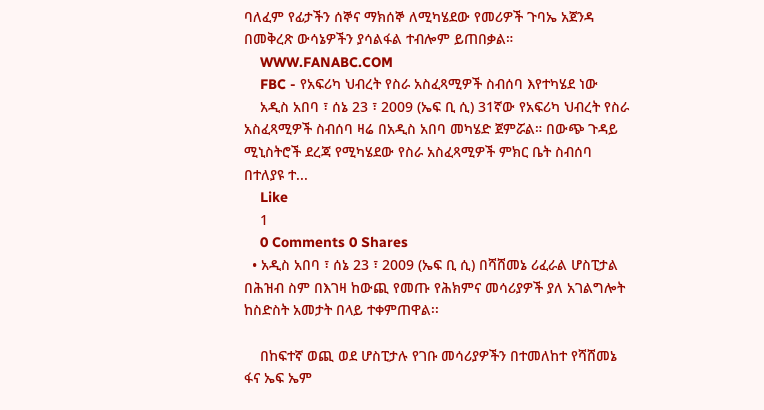ባለፈም የፊታችን ሰኞና ማክሰኞ ለሚካሄደው የመሪዎች ጉባኤ አጀንዳ በመቅረጽ ውሳኔዎችን ያሳልፋል ተብሎም ይጠበቃል።
    WWW.FANABC.COM
    FBC - የአፍሪካ ህብረት የስራ አስፈጻሚዎች ስብሰባ እየተካሄደ ነው
    አዲስ አበባ ፣ ሰኔ 23 ፣ 2009 (ኤፍ ቢ ሲ) 31ኛው የአፍሪካ ህብረት የስራ አስፈጻሚዎች ስብሰባ ዛሬ በአዲስ አበባ መካሄድ ጀምሯል። በውጭ ጉዳይ ሚኒስትሮች ደረጃ የሚካሄደው የስራ አስፈጻሚዎች ምክር ቤት ስብሰባ በተለያዩ ተ...
    Like
    1
    0 Comments 0 Shares
  • አዲስ አበባ ፣ ሰኔ 23 ፣ 2009 (ኤፍ ቢ ሲ) በሻሸመኔ ሪፈራል ሆስፒታል በሕዝብ ስም በእገዛ ከውጪ የመጡ የሕክምና መሳሪያዎች ያለ አገልግሎት ከስድስት አመታት በላይ ተቀምጠዋል፡፡

    በከፍተኛ ወጪ ወደ ሆስፒታሉ የገቡ መሳሪያዎችን በተመለከተ የሻሸመኔ ፋና ኤፍ ኤም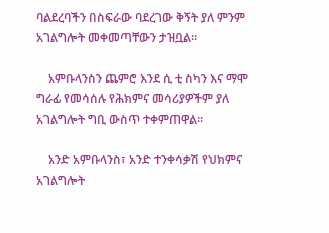ባልደረባችን በስፍራው ባደረገው ቅኝት ያለ ምንም አገልግሎት መቀመጣቸውን ታዝቧል።

    አምቡላንስን ጨምሮ እንደ ሲ ቲ ስካን እና ማሞ ግራፊ የመሳሰሉ የሕክምና መሳሪያዎችም ያለ አገልግሎት ግቢ ውስጥ ተቀምጠዋል።

    አንድ አምቡላንስ፣ አንድ ተንቀሳቃሽ የህክምና አገልግሎት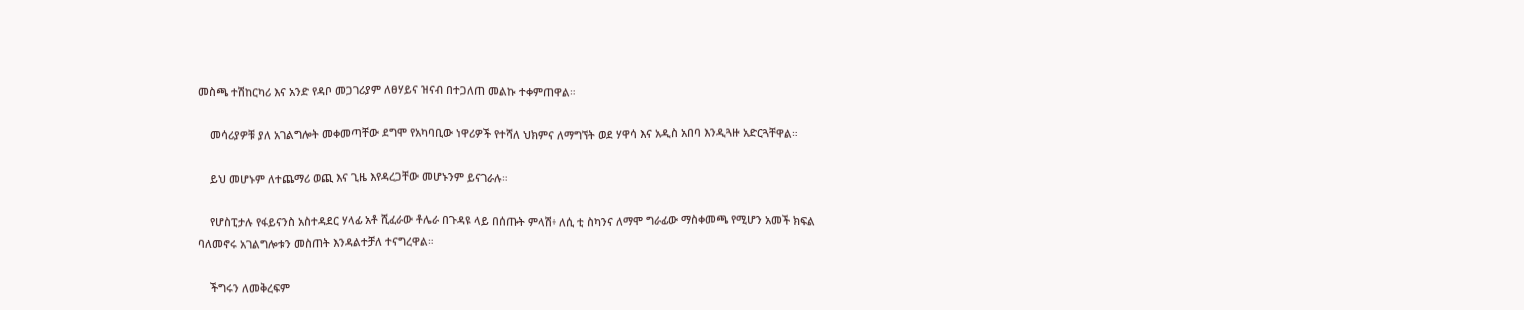መስጫ ተሽከርካሪ እና አንድ የዳቦ መጋገሪያም ለፀሃይና ዝናብ በተጋለጠ መልኩ ተቀምጠዋል።

    መሳሪያዎቹ ያለ አገልግሎት መቀመጣቸው ደግሞ የአካባቢው ነዋሪዎች የተሻለ ህክምና ለማግኘት ወደ ሃዋሳ እና አዲስ አበባ እንዲጓዙ አድርጓቸዋል።

    ይህ መሆኑም ለተጨማሪ ወጪ እና ጊዜ እየዳረጋቸው መሆኑንም ይናገራሉ።

    የሆስፒታሉ የፋይናንስ አስተዳደር ሃላፊ አቶ ሺፈራው ቶሌራ በጉዳዩ ላይ በሰጡት ምላሽ፥ ለሲ ቲ ስካንና ለማሞ ግራፊው ማስቀመጫ የሚሆን አመች ክፍል ባለመኖሩ አገልግሎቱን መስጠት እንዳልተቻለ ተናግረዋል።

    ችግሩን ለመቅረፍም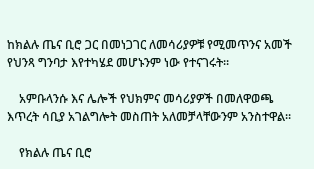ከክልሉ ጤና ቢሮ ጋር በመነጋገር ለመሳሪያዎቹ የሚመጥንና አመች የህንጻ ግንባታ እየተካሄደ መሆኑንም ነው የተናገሩት።

    አምቡላንሱ እና ሌሎች የህክምና መሳሪያዎች በመለዋወጫ እጥረት ሳቢያ አገልግሎት መስጠት አለመቻላቸውንም አንስተዋል።

    የክልሉ ጤና ቢሮ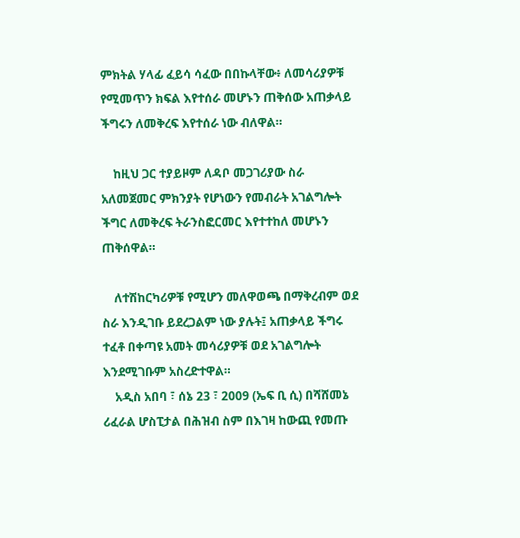ምክትል ሃላፊ ፈይሳ ሳፈው በበኩላቸው፥ ለመሳሪያዎቹ የሚመጥን ክፍል እየተሰራ መሆኑን ጠቅሰው አጠቃላይ ችግሩን ለመቅረፍ እየተሰራ ነው ብለዋል።

    ከዚህ ጋር ተያይዞም ለዳቦ መጋገሪያው ስራ አለመጀመር ምክንያት የሆነውን የመብራት አገልግሎት ችግር ለመቅረፍ ትራንስፎርመር እየተተከለ መሆኑን ጠቅሰዋል።

    ለተሽከርካሪዎቹ የሚሆን መለዋወጫ በማቅረብም ወደ ስራ እንዲገቡ ይደረጋልም ነው ያሉት፤ አጠቃላይ ችግሩ ተፈቶ በቀጣዩ አመት መሳሪያዎቹ ወደ አገልግሎት እንደሚገቡም አስረድተዋል።
    አዲስ አበባ ፣ ሰኔ 23 ፣ 2009 (ኤፍ ቢ ሲ) በሻሸመኔ ሪፈራል ሆስፒታል በሕዝብ ስም በእገዛ ከውጪ የመጡ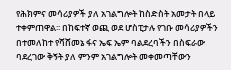የሕክምና መሳሪያዎች ያለ አገልግሎት ከስድስት አመታት በላይ ተቀምጠዋል፡፡ በከፍተኛ ወጪ ወደ ሆስፒታሉ የገቡ መሳሪያዎችን በተመለከተ የሻሸመኔ ፋና ኤፍ ኤም ባልደረባችን በስፍራው ባደረገው ቅኝት ያለ ምንም አገልግሎት መቀመጣቸውን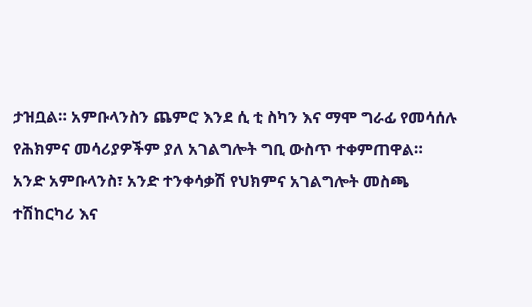ታዝቧል። አምቡላንስን ጨምሮ እንደ ሲ ቲ ስካን እና ማሞ ግራፊ የመሳሰሉ የሕክምና መሳሪያዎችም ያለ አገልግሎት ግቢ ውስጥ ተቀምጠዋል። አንድ አምቡላንስ፣ አንድ ተንቀሳቃሽ የህክምና አገልግሎት መስጫ ተሽከርካሪ እና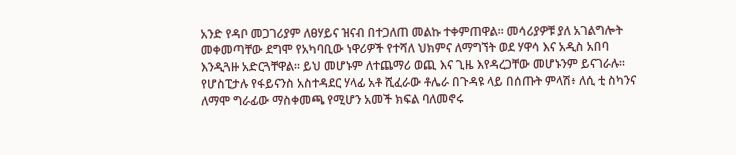አንድ የዳቦ መጋገሪያም ለፀሃይና ዝናብ በተጋለጠ መልኩ ተቀምጠዋል። መሳሪያዎቹ ያለ አገልግሎት መቀመጣቸው ደግሞ የአካባቢው ነዋሪዎች የተሻለ ህክምና ለማግኘት ወደ ሃዋሳ እና አዲስ አበባ እንዲጓዙ አድርጓቸዋል። ይህ መሆኑም ለተጨማሪ ወጪ እና ጊዜ እየዳረጋቸው መሆኑንም ይናገራሉ። የሆስፒታሉ የፋይናንስ አስተዳደር ሃላፊ አቶ ሺፈራው ቶሌራ በጉዳዩ ላይ በሰጡት ምላሽ፥ ለሲ ቲ ስካንና ለማሞ ግራፊው ማስቀመጫ የሚሆን አመች ክፍል ባለመኖሩ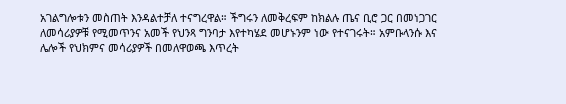አገልግሎቱን መስጠት እንዳልተቻለ ተናግረዋል። ችግሩን ለመቅረፍም ከክልሉ ጤና ቢሮ ጋር በመነጋገር ለመሳሪያዎቹ የሚመጥንና አመች የህንጻ ግንባታ እየተካሄደ መሆኑንም ነው የተናገሩት። አምቡላንሱ እና ሌሎች የህክምና መሳሪያዎች በመለዋወጫ እጥረት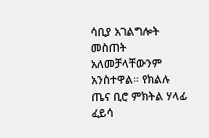ሳቢያ አገልግሎት መስጠት አለመቻላቸውንም አንስተዋል። የክልሉ ጤና ቢሮ ምክትል ሃላፊ ፈይሳ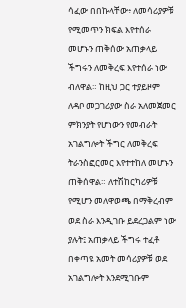ሳፈው በበኩላቸው፥ ለመሳሪያዎቹ የሚመጥን ክፍል እየተሰራ መሆኑን ጠቅሰው አጠቃላይ ችግሩን ለመቅረፍ እየተሰራ ነው ብለዋል። ከዚህ ጋር ተያይዞም ለዳቦ መጋገሪያው ስራ አለመጀመር ምክንያት የሆነውን የመብራት አገልግሎት ችግር ለመቅረፍ ትራንስፎርመር እየተተከለ መሆኑን ጠቅሰዋል። ለተሽከርካሪዎቹ የሚሆን መለዋወጫ በማቅረብም ወደ ስራ እንዲገቡ ይደረጋልም ነው ያሉት፤ አጠቃላይ ችግሩ ተፈቶ በቀጣዩ አመት መሳሪያዎቹ ወደ አገልግሎት እንደሚገቡም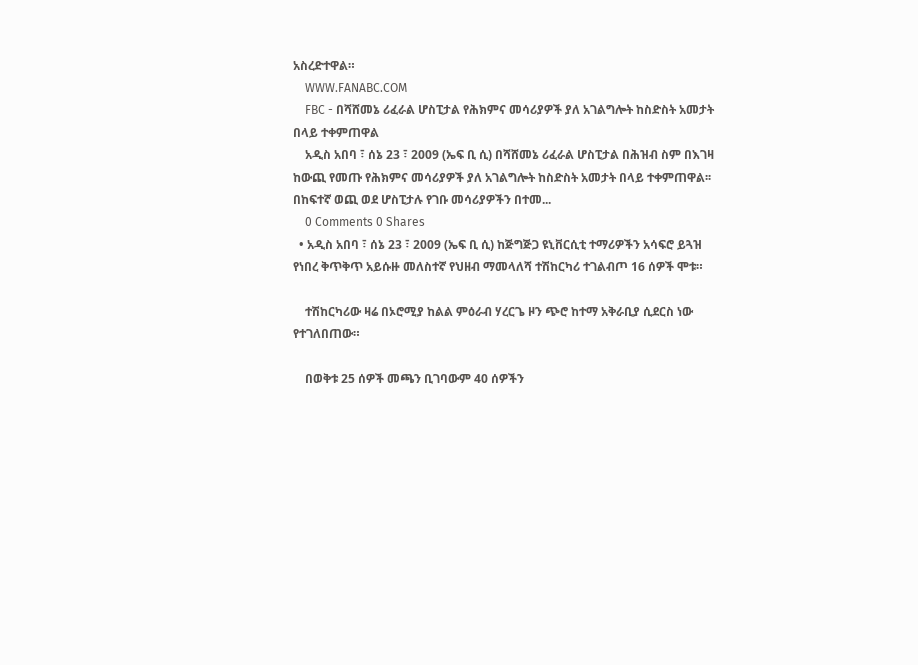አስረድተዋል።
    WWW.FANABC.COM
    FBC - በሻሸመኔ ሪፈራል ሆስፒታል የሕክምና መሳሪያዎች ያለ አገልግሎት ከስድስት አመታት በላይ ተቀምጠዋል
    አዲስ አበባ ፣ ሰኔ 23 ፣ 2009 (ኤፍ ቢ ሲ) በሻሸመኔ ሪፈራል ሆስፒታል በሕዝብ ስም በእገዛ ከውጪ የመጡ የሕክምና መሳሪያዎች ያለ አገልግሎት ከስድስት አመታት በላይ ተቀምጠዋል፡፡ በከፍተኛ ወጪ ወደ ሆስፒታሉ የገቡ መሳሪያዎችን በተመ...
    0 Comments 0 Shares
  • አዲስ አበባ ፣ ሰኔ 23 ፣ 2009 (ኤፍ ቢ ሲ) ከጅግጅጋ ዩኒቨርሲቲ ተማሪዎችን አሳፍሮ ይጓዝ የነበረ ቅጥቅጥ አይሱዙ መለስተኛ የህዘብ ማመላለሻ ተሽከርካሪ ተገልብጦ 16 ሰዎች ሞቱ።

    ተሽከርካሪው ዛሬ በኦሮሚያ ከልል ምዕራብ ሃረርጌ ዞን ጭሮ ከተማ አቅራቢያ ሲደርስ ነው የተገለበጠው።

    በወቅቱ 25 ሰዎች መጫን ቢገባውም 40 ሰዎችን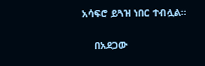አሳፍሮ ይጓዝ ነበር ተብሏል።

    በአደጋው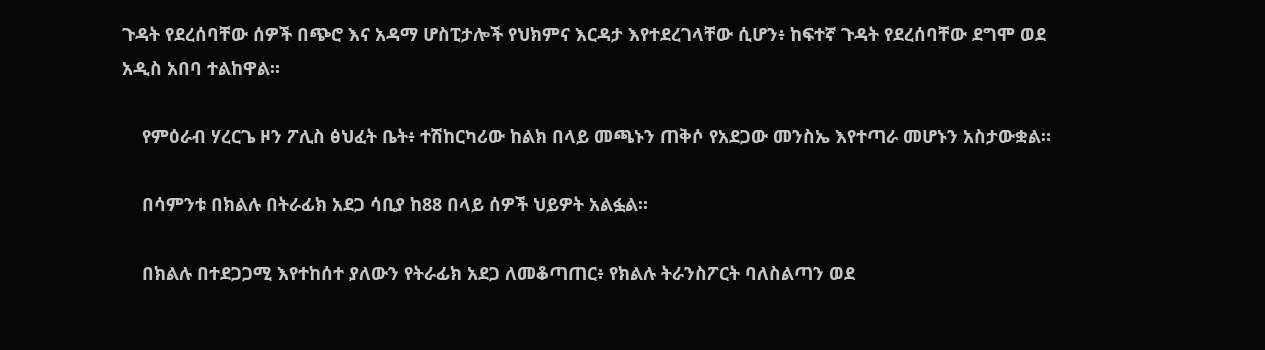ጉዳት የደረሰባቸው ሰዎች በጭሮ እና አዳማ ሆስፒታሎች የህክምና እርዳታ እየተደረገላቸው ሲሆን፥ ከፍተኛ ጉዳት የደረሰባቸው ደግሞ ወደ አዲስ አበባ ተልከዋል።

    የምዕራብ ሃረርጌ ዞን ፖሊስ ፅህፈት ቤት፥ ተሽከርካሪው ከልክ በላይ መጫኑን ጠቅሶ የአደጋው መንስኤ እየተጣራ መሆኑን አስታውቋል።

    በሳምንቱ በክልሉ በትራፊክ አደጋ ሳቢያ ከ88 በላይ ሰዎች ህይዎት አልፏል።

    በክልሉ በተደጋጋሚ እየተከሰተ ያለውን የትራፊክ አደጋ ለመቆጣጠር፥ የክልሉ ትራንስፖርት ባለስልጣን ወደ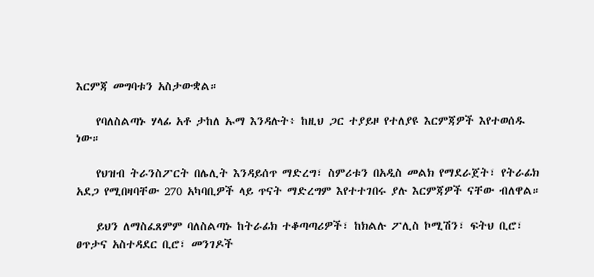እርምጃ መግባቱን አስታውቋል።

    የባለስልጣኑ ሃላፊ አቶ ታከለ ኡማ እንዳሉት፥ ከዚህ ጋር ተያይዞ የተለያዩ እርምጃዎች እየተወሰዱ ነው።

    የህዝብ ትራንስፖርት በሌሊት እንዳይሰጥ ማድረግ፣ ስምሪቱን በአዲስ መልክ የማደራጀት፣ የትራፊክ አደጋ የሚበዛባቸው 270 አካባቢዎች ላይ ጥናት ማድረግም እየተተገበሩ ያሉ እርምጃዎች ናቸው ብለዋል።

    ይህን ለማስፈጸምም ባለስልጣኑ ከትራፊክ ተቆጣጣሪዎች፣ ከክልሉ ፖሊስ ኮሚሽን፣ ፍትህ ቢሮ፣ ፀጥታና አስተዳደር ቢሮ፣ መንገዶች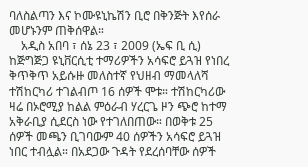ባለስልጣን እና ኮሙዩኒኬሽን ቢሮ በቅንጅት እየሰራ መሆኑንም ጠቅሰዋል።
    አዲስ አበባ ፣ ሰኔ 23 ፣ 2009 (ኤፍ ቢ ሲ) ከጅግጅጋ ዩኒቨርሲቲ ተማሪዎችን አሳፍሮ ይጓዝ የነበረ ቅጥቅጥ አይሱዙ መለስተኛ የህዘብ ማመላለሻ ተሽከርካሪ ተገልብጦ 16 ሰዎች ሞቱ። ተሽከርካሪው ዛሬ በኦሮሚያ ከልል ምዕራብ ሃረርጌ ዞን ጭሮ ከተማ አቅራቢያ ሲደርስ ነው የተገለበጠው። በወቅቱ 25 ሰዎች መጫን ቢገባውም 40 ሰዎችን አሳፍሮ ይጓዝ ነበር ተብሏል። በአደጋው ጉዳት የደረሰባቸው ሰዎች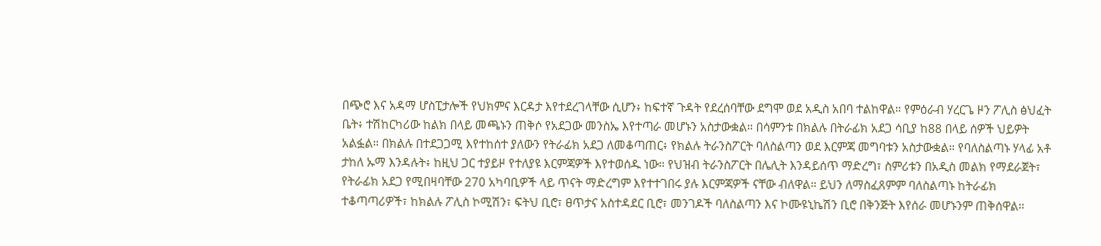በጭሮ እና አዳማ ሆስፒታሎች የህክምና እርዳታ እየተደረገላቸው ሲሆን፥ ከፍተኛ ጉዳት የደረሰባቸው ደግሞ ወደ አዲስ አበባ ተልከዋል። የምዕራብ ሃረርጌ ዞን ፖሊስ ፅህፈት ቤት፥ ተሽከርካሪው ከልክ በላይ መጫኑን ጠቅሶ የአደጋው መንስኤ እየተጣራ መሆኑን አስታውቋል። በሳምንቱ በክልሉ በትራፊክ አደጋ ሳቢያ ከ88 በላይ ሰዎች ህይዎት አልፏል። በክልሉ በተደጋጋሚ እየተከሰተ ያለውን የትራፊክ አደጋ ለመቆጣጠር፥ የክልሉ ትራንስፖርት ባለስልጣን ወደ እርምጃ መግባቱን አስታውቋል። የባለስልጣኑ ሃላፊ አቶ ታከለ ኡማ እንዳሉት፥ ከዚህ ጋር ተያይዞ የተለያዩ እርምጃዎች እየተወሰዱ ነው። የህዝብ ትራንስፖርት በሌሊት እንዳይሰጥ ማድረግ፣ ስምሪቱን በአዲስ መልክ የማደራጀት፣ የትራፊክ አደጋ የሚበዛባቸው 270 አካባቢዎች ላይ ጥናት ማድረግም እየተተገበሩ ያሉ እርምጃዎች ናቸው ብለዋል። ይህን ለማስፈጸምም ባለስልጣኑ ከትራፊክ ተቆጣጣሪዎች፣ ከክልሉ ፖሊስ ኮሚሽን፣ ፍትህ ቢሮ፣ ፀጥታና አስተዳደር ቢሮ፣ መንገዶች ባለስልጣን እና ኮሙዩኒኬሽን ቢሮ በቅንጅት እየሰራ መሆኑንም ጠቅሰዋል።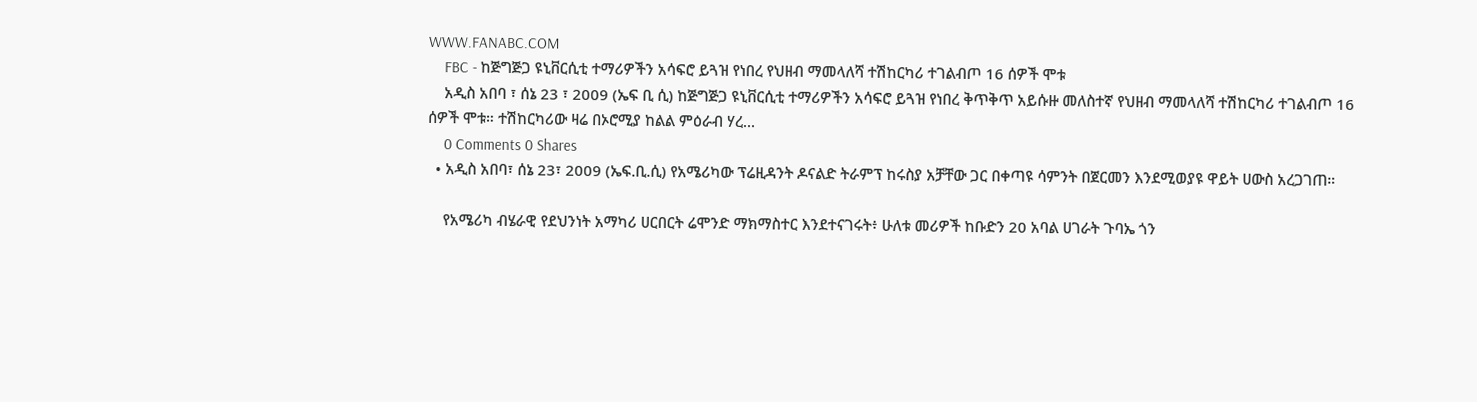WWW.FANABC.COM
    FBC - ከጅግጅጋ ዩኒቨርሲቲ ተማሪዎችን አሳፍሮ ይጓዝ የነበረ የህዘብ ማመላለሻ ተሽከርካሪ ተገልብጦ 16 ሰዎች ሞቱ
    አዲስ አበባ ፣ ሰኔ 23 ፣ 2009 (ኤፍ ቢ ሲ) ከጅግጅጋ ዩኒቨርሲቲ ተማሪዎችን አሳፍሮ ይጓዝ የነበረ ቅጥቅጥ አይሱዙ መለስተኛ የህዘብ ማመላለሻ ተሽከርካሪ ተገልብጦ 16 ሰዎች ሞቱ። ተሽከርካሪው ዛሬ በኦሮሚያ ከልል ምዕራብ ሃረ...
    0 Comments 0 Shares
  • አዲስ አበባ፣ ሰኔ 23፣ 2009 (ኤፍ.ቢ.ሲ) የአሜሪካው ፕሬዚዳንት ዶናልድ ትራምፕ ከሩስያ አቻቸው ጋር በቀጣዩ ሳምንት በጀርመን እንደሚወያዩ ዋይት ሀውስ አረጋገጠ።

    የአሜሪካ ብሄራዊ የደህንነት አማካሪ ሀርበርት ሬሞንድ ማክማስተር እንደተናገሩት፥ ሁለቱ መሪዎች ከቡድን 20 አባል ሀገራት ጉባኤ ጎን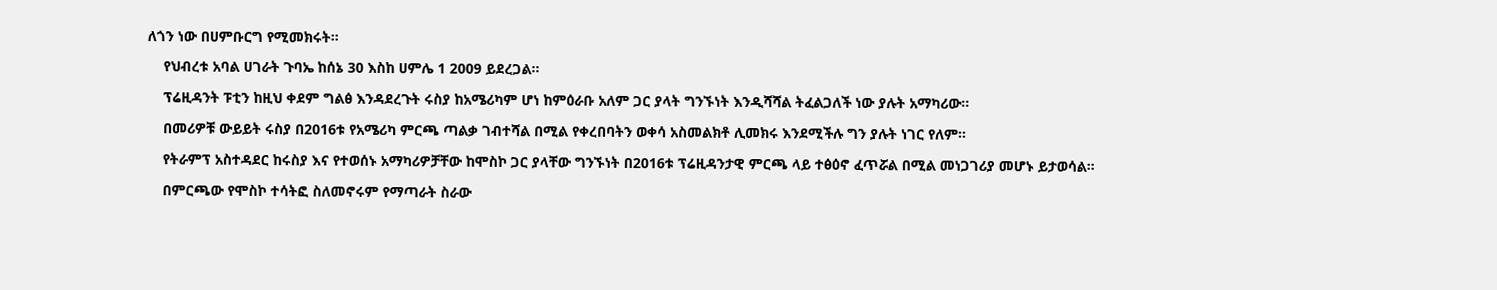ለጎን ነው በሀምቡርግ የሚመክሩት።

    የህብረቱ አባል ሀገራት ጉባኤ ከሰኔ 30 እስከ ሀምሌ 1 2009 ይደረጋል።

    ፕሬዚዳንት ፑቲን ከዚህ ቀደም ግልፅ እንዳደረጉት ሩስያ ከአሜሪካም ሆነ ከምዕራቡ አለም ጋር ያላት ግንኙነት እንዲሻሻል ትፈልጋለች ነው ያሉት አማካሪው።

    በመሪዎቹ ውይይት ሩስያ በ2016ቱ የአሜሪካ ምርጫ ጣልቃ ገብተሻል በሚል የቀረበባትን ወቀሳ አስመልክቶ ሊመክሩ እንደሚችሉ ግን ያሉት ነገር የለም።

    የትራምፕ አስተዳደር ከሩስያ እና የተወሰኑ አማካሪዎቻቸው ከሞስኮ ጋር ያላቸው ግንኙነት በ2016ቱ ፕሬዚዳንታዊ ምርጫ ላይ ተፅዕኖ ፈጥሯል በሚል መነጋገሪያ መሆኑ ይታወሳል።

    በምርጫው የሞስኮ ተሳትፎ ስለመኖሩም የማጣራት ስራው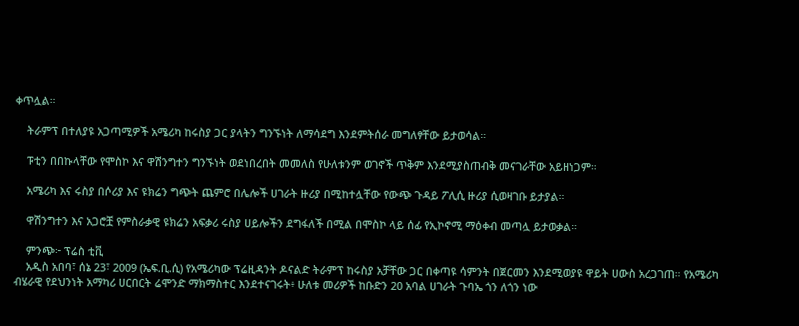ቀጥሏል።

    ትራምፕ በተለያዩ አጋጣሚዎች አሜሪካ ከሩስያ ጋር ያላትን ግንኙነት ለማሳደግ እንደምትሰራ መግለፃቸው ይታወሳል።

    ፑቲን በበኩላቸው የሞስኮ እና ዋሽንግተን ግንኙነት ወደነበረበት መመለስ የሁለቱንም ወገኖች ጥቅም እንደሚያስጠብቅ መናገራቸው አይዘነጋም።

    አሜሪካ እና ሩስያ በሶሪያ እና ዩክሬን ግጭት ጨምሮ በሌሎች ሀገራት ዙሪያ በሚከተሏቸው የውጭ ጉዳይ ፖሊሲ ዙሪያ ሲወዛገቡ ይታያል።

    ዋሽንግተን እና አጋሮቿ የምስራቃዊ ዩክሬን አፍቃሪ ሩስያ ሀይሎችን ደግፋለች በሚል በሞስኮ ላይ ሰፊ የኢኮኖሚ ማዕቀብ መጣሏ ይታወቃል።

    ምንጭ፦ ፕሬስ ቲቪ
    አዲስ አበባ፣ ሰኔ 23፣ 2009 (ኤፍ.ቢ.ሲ) የአሜሪካው ፕሬዚዳንት ዶናልድ ትራምፕ ከሩስያ አቻቸው ጋር በቀጣዩ ሳምንት በጀርመን እንደሚወያዩ ዋይት ሀውስ አረጋገጠ። የአሜሪካ ብሄራዊ የደህንነት አማካሪ ሀርበርት ሬሞንድ ማክማስተር እንደተናገሩት፥ ሁለቱ መሪዎች ከቡድን 20 አባል ሀገራት ጉባኤ ጎን ለጎን ነው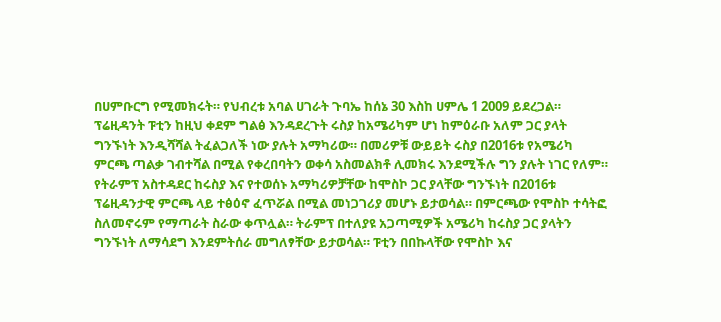በሀምቡርግ የሚመክሩት። የህብረቱ አባል ሀገራት ጉባኤ ከሰኔ 30 እስከ ሀምሌ 1 2009 ይደረጋል። ፕሬዚዳንት ፑቲን ከዚህ ቀደም ግልፅ እንዳደረጉት ሩስያ ከአሜሪካም ሆነ ከምዕራቡ አለም ጋር ያላት ግንኙነት እንዲሻሻል ትፈልጋለች ነው ያሉት አማካሪው። በመሪዎቹ ውይይት ሩስያ በ2016ቱ የአሜሪካ ምርጫ ጣልቃ ገብተሻል በሚል የቀረበባትን ወቀሳ አስመልክቶ ሊመክሩ እንደሚችሉ ግን ያሉት ነገር የለም። የትራምፕ አስተዳደር ከሩስያ እና የተወሰኑ አማካሪዎቻቸው ከሞስኮ ጋር ያላቸው ግንኙነት በ2016ቱ ፕሬዚዳንታዊ ምርጫ ላይ ተፅዕኖ ፈጥሯል በሚል መነጋገሪያ መሆኑ ይታወሳል። በምርጫው የሞስኮ ተሳትፎ ስለመኖሩም የማጣራት ስራው ቀጥሏል። ትራምፕ በተለያዩ አጋጣሚዎች አሜሪካ ከሩስያ ጋር ያላትን ግንኙነት ለማሳደግ እንደምትሰራ መግለፃቸው ይታወሳል። ፑቲን በበኩላቸው የሞስኮ እና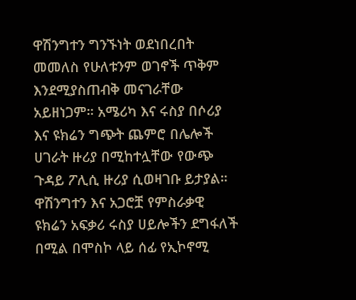ዋሽንግተን ግንኙነት ወደነበረበት መመለስ የሁለቱንም ወገኖች ጥቅም እንደሚያስጠብቅ መናገራቸው አይዘነጋም። አሜሪካ እና ሩስያ በሶሪያ እና ዩክሬን ግጭት ጨምሮ በሌሎች ሀገራት ዙሪያ በሚከተሏቸው የውጭ ጉዳይ ፖሊሲ ዙሪያ ሲወዛገቡ ይታያል። ዋሽንግተን እና አጋሮቿ የምስራቃዊ ዩክሬን አፍቃሪ ሩስያ ሀይሎችን ደግፋለች በሚል በሞስኮ ላይ ሰፊ የኢኮኖሚ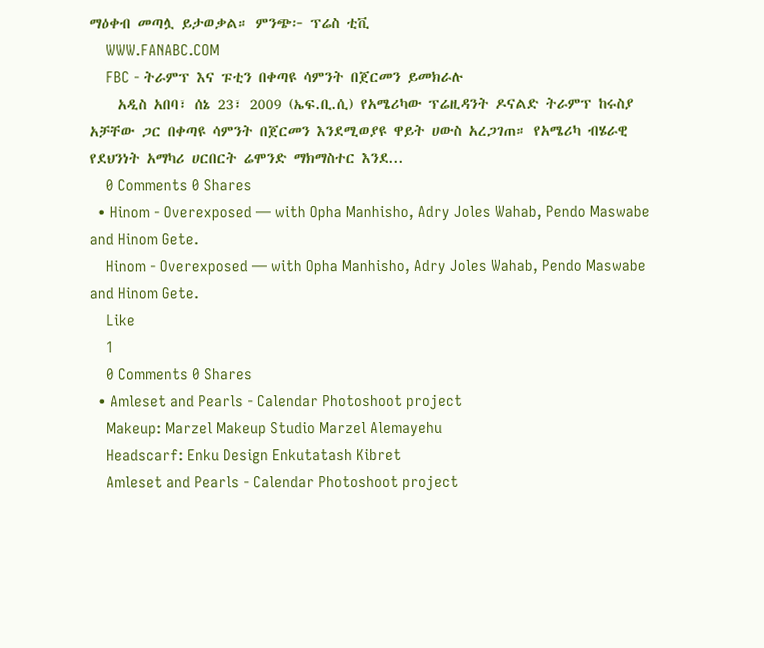ማዕቀብ መጣሏ ይታወቃል። ምንጭ፦ ፕሬስ ቲቪ
    WWW.FANABC.COM
    FBC - ትራምፕ እና ፑቲን በቀጣዩ ሳምንት በጀርመን ይመክራሉ
    አዲስ አበባ፣ ሰኔ 23፣ 2009 (ኤፍ.ቢ.ሲ) የአሜሪካው ፕሬዚዳንት ዶናልድ ትራምፕ ከሩስያ አቻቸው ጋር በቀጣዩ ሳምንት በጀርመን እንደሚወያዩ ዋይት ሀውስ አረጋገጠ። የአሜሪካ ብሄራዊ የደህንነት አማካሪ ሀርበርት ሬሞንድ ማክማስተር እንደ...
    0 Comments 0 Shares
  • Hinom - Overexposed — with Opha Manhisho, Adry Joles Wahab, Pendo Maswabe and Hinom Gete.
    Hinom - Overexposed — with Opha Manhisho, Adry Joles Wahab, Pendo Maswabe and Hinom Gete.
    Like
    1
    0 Comments 0 Shares
  • Amleset and Pearls - Calendar Photoshoot project
    Makeup: Marzel Makeup Studio Marzel Alemayehu
    Headscarf: Enku Design Enkutatash Kibret
    Amleset and Pearls - Calendar Photoshoot project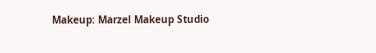Makeup: Marzel Makeup Studio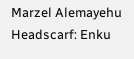Marzel Alemayehu Headscarf: Enku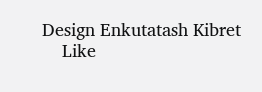Design Enkutatash Kibret
    Like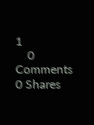1
    0 Comments 0 Shares